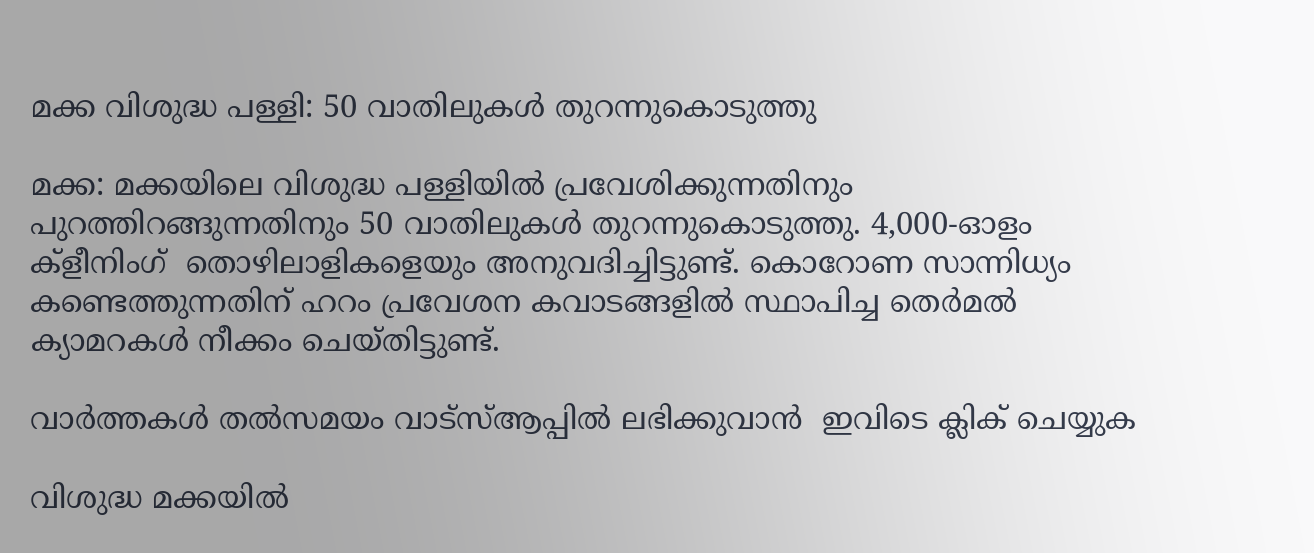മക്ക വിശുദ്ധ പള്ളി: 50 വാതിലുകള്‍ തുറന്നുകൊടുത്തു

മക്ക: മക്കയിലെ വിശുദ്ധ പള്ളിയില്‍ പ്രവേശിക്കുന്നതിനും പുറത്തിറങ്ങുന്നതിനും 50 വാതിലുകള്‍ തുറന്നുകൊടുത്തു. 4,000-ഓളം ക്‌ളീനിംഗ്  തൊഴിലാളികളെയും അനുവദിച്ചിട്ടുണ്ട്. കൊറോണ സാന്നിധ്യം കണ്ടെത്തുന്നതിന് ഹറം പ്രവേശന കവാടങ്ങളില്‍ സ്ഥാപിച്ച തെര്‍മല്‍ ക്യാമറകള്‍ നീക്കം ചെയ്തിട്ടുണ്ട്.

വാര്‍ത്തകള്‍ തല്‍സമയം വാട്‌സ്ആപ്പില്‍ ലഭിക്കുവാന്‍  ഇവിടെ ക്ലിക് ചെയ്യുക

വിശുദ്ധ മക്കയില്‍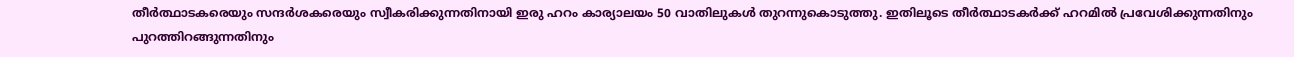തീര്‍ത്ഥാടകരെയും സന്ദര്‍ശകരെയും സ്വീകരിക്കുന്നതിനായി ഇരു ഹറം കാര്യാലയം 50 വാതിലുകള്‍ തുറന്നുകൊടുത്തു. ഇതിലൂടെ തീര്‍ത്ഥാടകര്‍ക്ക് ഹറമില്‍ പ്രവേശിക്കുന്നതിനും പുറത്തിറങ്ങുന്നതിനും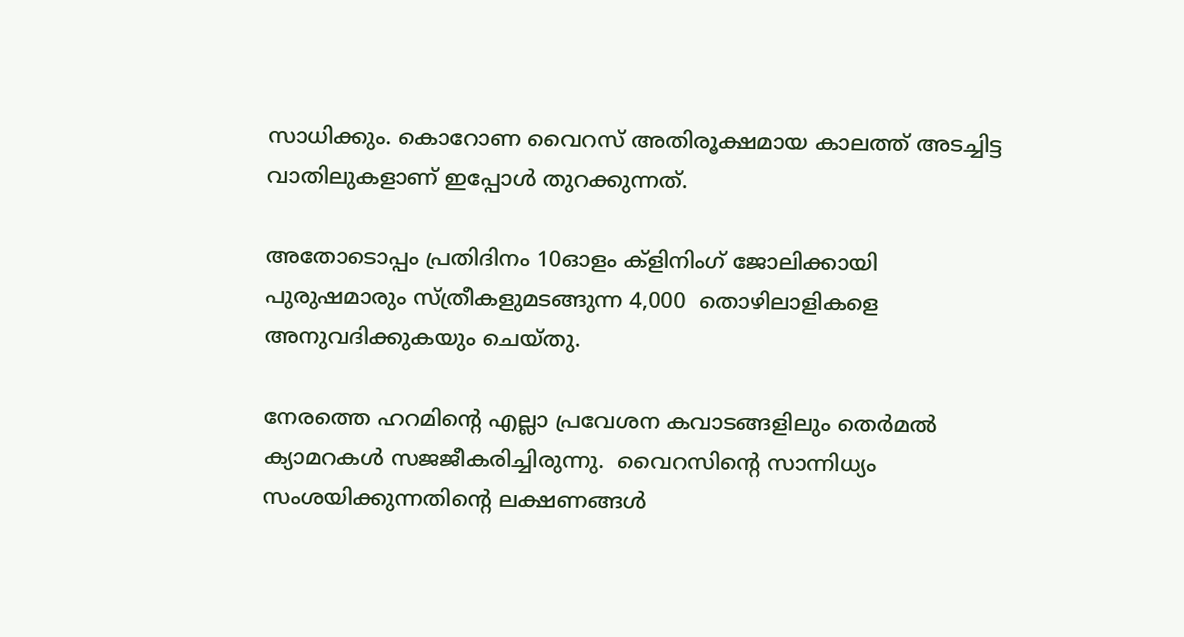സാധിക്കും. കൊറോണ വൈറസ് അതിരൂക്ഷമായ കാലത്ത് അടച്ചിട്ട വാതിലുകളാണ് ഇപ്പോള്‍ തുറക്കുന്നത്.

അതോടൊപ്പം പ്രതിദിനം 10ഓളം ക്‌ളിനിംഗ് ജോലിക്കായി പുരുഷമാരും സ്ത്രീകളുമടങ്ങുന്ന 4,000  തൊഴിലാളികളെ അനുവദിക്കുകയും ചെയ്തു.

നേരത്തെ ഹറമിന്റെ എല്ലാ പ്രവേശന കവാടങ്ങളിലും തെര്‍മല്‍ ക്യാമറകള്‍ സജജീകരിച്ചിരുന്നു.  വൈറസിന്റെ സാന്നിധ്യം സംശയിക്കുന്നതിന്റെ ലക്ഷണങ്ങള്‍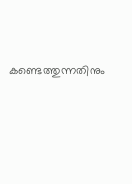കണ്ടെത്തുന്നതിനും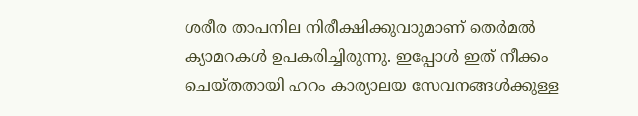ശരീര താപനില നിരീക്ഷിക്കുവാുമാണ് തെര്‍മല്‍ ക്യാമറകള്‍ ഉപകരിച്ചിരുന്നു. ഇപ്പോള്‍ ഇത് നീക്കം ചെയ്തതായി ഹറം കാര്യാലയ സേവനങ്ങള്‍ക്കുള്ള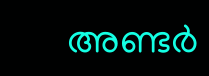അണ്ടര്‍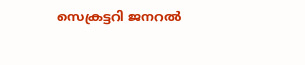സെക്രട്ടറി ജനറല്‍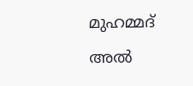മുഹമ്മദ് അല്‍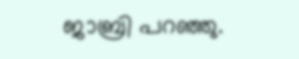ജാബ്രി പറഞ്ഞു.